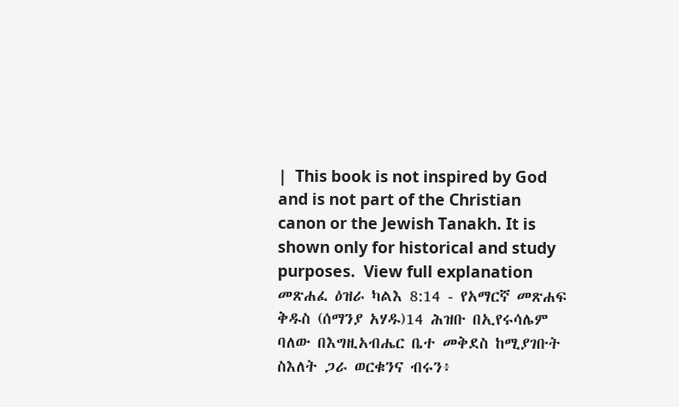|  This book is not inspired by God and is not part of the Christian canon or the Jewish Tanakh. It is shown only for historical and study purposes.  View full explanation  መጽሐፈ ዕዝራ ካልእ 8:14 - የአማርኛ መጽሐፍ ቅዱስ (ሰማንያ አሃዱ)14 ሕዝቡ በኢየሩሳሌም ባለው በእግዚአብሔር ቤተ መቅደስ ከሚያገቡት ስእለት ጋራ ወርቁንና ብሩን፥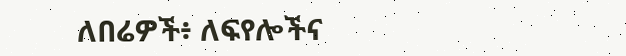ለበሬዎች፥ ለፍየሎችና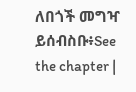ለበጎች መግዣ ይሰብስቡ፥See the chapter |